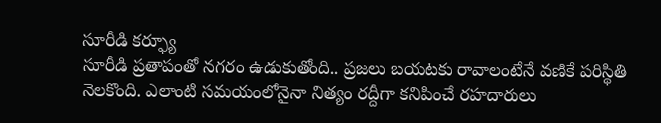సూరీడి కర్ఫ్యూ
సూరీడి ప్రతాపంతో నగరం ఉడుకుతోంది.. ప్రజలు బయటకు రావాలంటేనే వణికే పరిస్థితి నెలకొంది. ఎలాంటి సమయంలోనైనా నిత్యం రద్దీగా కనిపించే రహదారులు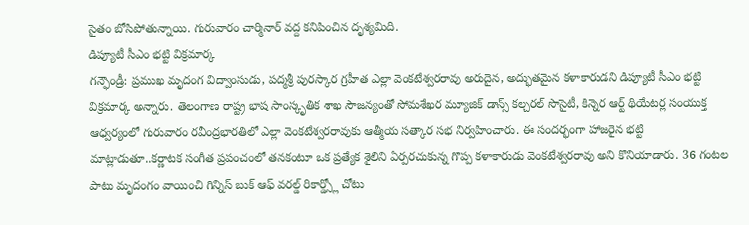సైతం బోసిపోతున్నాయి. గురువారం చార్మినార్ వద్ద కనిపించిన దృశ్యమిది.
డిప్యూటీ సీఎం భట్టి విక్రమార్క
గన్ఫౌండ్రీ: ప్రముఖ మృదంగ విద్వాంసుడు, పద్మశ్రీ పురస్కార గ్రహీత ఎల్లా వెంకటేశ్వరరావు అరుదైన, అద్భుతమైన కళాకారుడని డిప్యూటీ సీఎం భట్టి విక్రమార్క అన్నారు. తెలంగాణ రాష్ట్ర భాష సాంస్కృతిక శాఖ సౌజన్యంతో సోమశేఖర మ్యూజిక్ డాన్స్ కల్చరల్ సొసైటీ, కిన్నెర ఆర్ట్ థియేటర్ల సంయుక్త ఆధ్వర్యంలో గురువారం రవీంద్రభారతిలో ఎల్లా వెంకటేశ్వరరావుకు ఆత్మీయ సత్కార సభ నిర్వహించారు. ఈ సందర్భంగా హాజరైన భట్టి మాట్లాడుతూ..కర్ణాటక సంగీత ప్రపంచంలో తనకంటూ ఒక ప్రత్యేక శైలిని ఏర్పరచుకున్న గొప్ప కళాకారుడు వెంకటేశ్వరరావు అని కొనియాడారు. 36 గంటల పాటు మృదంగం వాయించి గిన్నిస్ బుక్ ఆఫ్ వరల్డ్ రికార్డ్స్లో చోటు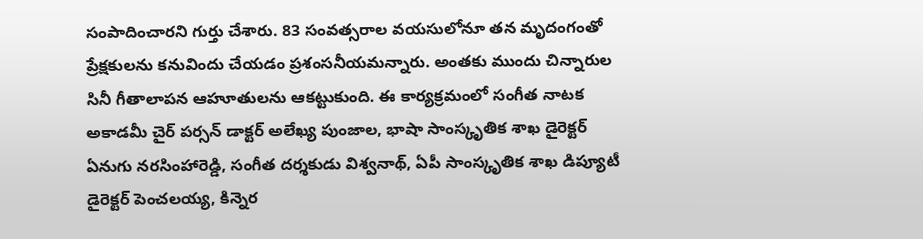సంపాదించారని గుర్తు చేశారు. 83 సంవత్సరాల వయసులోనూ తన మృదంగంతో ప్రేక్షకులను కనువిందు చేయడం ప్రశంసనీయమన్నారు. అంతకు ముందు చిన్నారుల సినీ గీతాలాపన ఆహూతులను ఆకట్టుకుంది. ఈ కార్యక్రమంలో సంగీత నాటక అకాడమీ చైర్ పర్సన్ డాక్టర్ అలేఖ్య పుంజాల, భాషా సాంస్కృతిక శాఖ డైరెక్టర్ ఏనుగు నరసింహారెడ్డి, సంగీత దర్శకుడు విశ్వనాథ్, ఏపీ సాంస్కృతిక శాఖ డిప్యూటీ డైరెక్టర్ పెంచలయ్య, కిన్నెర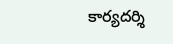కార్యదర్శి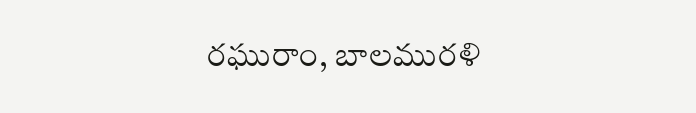రఘురాం, బాలమురళి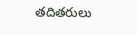తదితరులు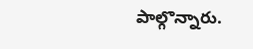పాల్గొన్నారు.